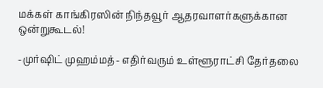மக்கள் காங்கிரஸின் நிந்தவூர் ஆதரவாளர்களுக்கான ஒன்றுகூடல்!

-முர்ஷிட் முஹம்மத்- எதிர்வரும் உள்ளூராட்சி தேர்தலை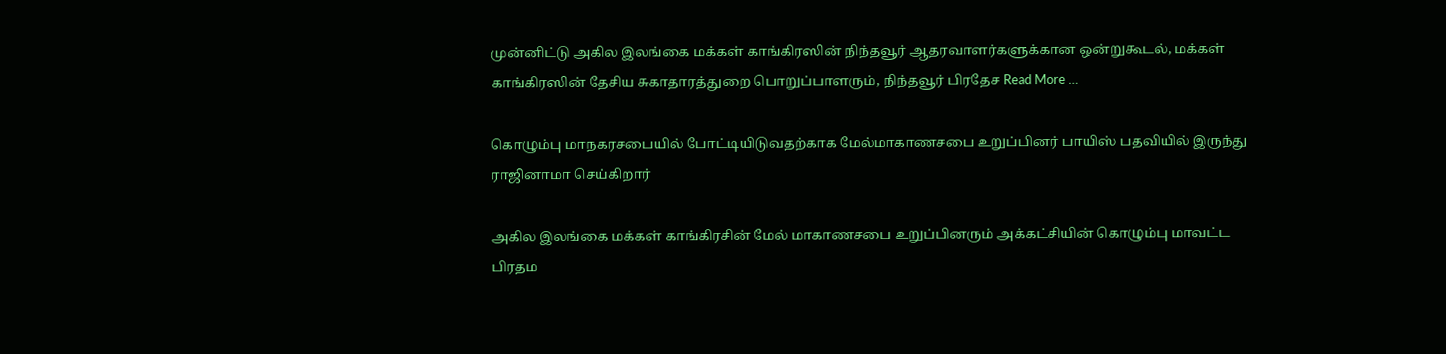முன்னிட்டு அகில இலங்கை மக்கள் காங்கிரஸின் நிந்தவூர் ஆதரவாளர்களுக்கான ஒன்றுகூடல், மக்கள் காங்கிரஸின் தேசிய சுகாதாரத்துறை பொறுப்பாளரும், நிந்தவூர் பிரதேச Read More …

கொழும்பு மாநகரசபையில் போட்டியிடுவதற்காக மேல்மாகாணசபை உறுப்பினர் பாயிஸ் பதவியில் இருந்து ராஜினாமா செய்கிறார்

அகில இலங்கை மக்கள் காங்கிரசின் மேல் மாகாணசபை உறுப்பினரும் அக்கட்சியின் கொழும்பு மாவட்ட பிரதம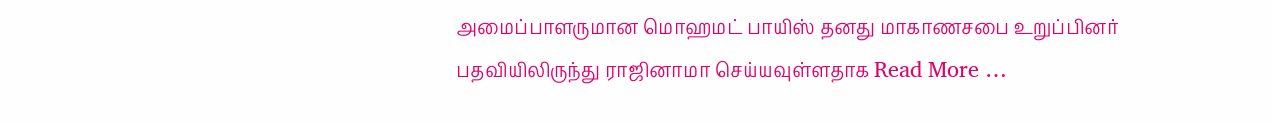அமைப்பாளருமான மொஹமட் பாயிஸ் தனது மாகாணசபை உறுப்பினர் பதவியிலிருந்து ராஜினாமா செய்யவுள்ளதாக Read More …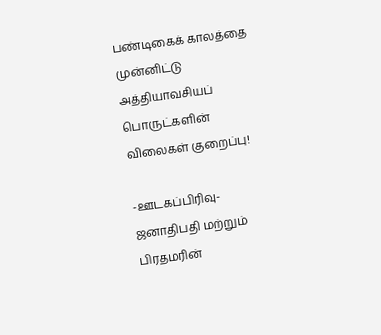பண்டிகைக் காலத்தை முன்னிட்டு அத்தியாவசியப் பொருட்களின் விலைகள் குறைப்பு!

-ஊடகப்பிரிவு- ஜனாதிபதி மற்றும் பிரதமரின்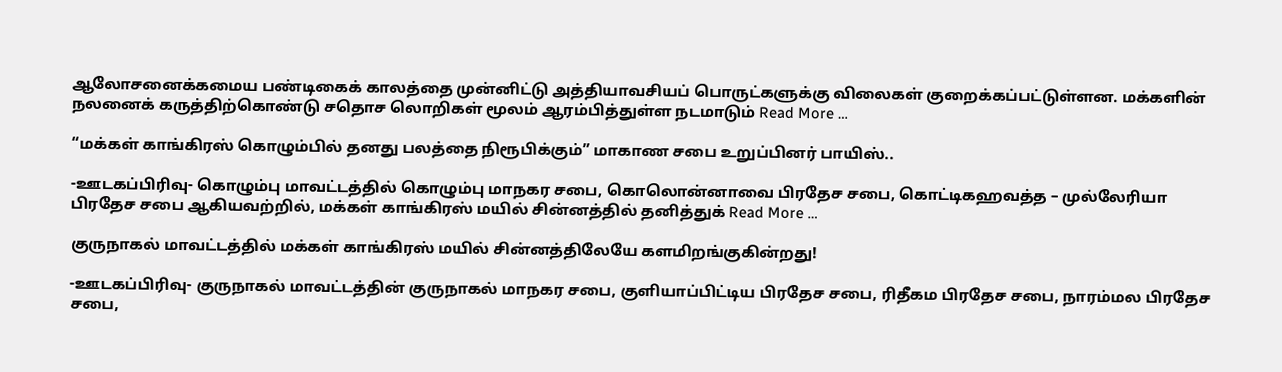ஆலோசனைக்கமைய பண்டிகைக் காலத்தை முன்னிட்டு அத்தியாவசியப் பொருட்களுக்கு விலைகள் குறைக்கப்பட்டுள்ளன. மக்களின் நலனைக் கருத்திற்கொண்டு சதொச லொறிகள் மூலம் ஆரம்பித்துள்ள நடமாடும் Read More …

“மக்கள் காங்கிரஸ் கொழும்பில் தனது பலத்தை நிரூபிக்கும்” மாகாண சபை உறுப்பினர் பாயிஸ்..

-ஊடகப்பிரிவு- கொழும்பு மாவட்டத்தில் கொழும்பு மாநகர சபை, கொலொன்னாவை பிரதேச சபை, கொட்டிகஹவத்த – முல்லேரியா பிரதேச சபை ஆகியவற்றில், மக்கள் காங்கிரஸ் மயில் சின்னத்தில் தனித்துக் Read More …

குருநாகல் மாவட்டத்தில் மக்கள் காங்கிரஸ் மயில் சின்னத்திலேயே களமிறங்குகின்றது!

-ஊடகப்பிரிவு- குருநாகல் மாவட்டத்தின் குருநாகல் மாநகர சபை, குளியாப்பிட்டிய பிரதேச சபை, ரிதீகம பிரதேச சபை, நாரம்மல பிரதேச சபை,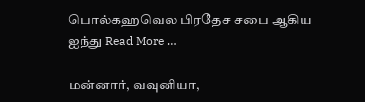பொல்கஹவெல பிரதேச சபை ஆகிய ஐந்து Read More …

மன்னார், வவுனியா,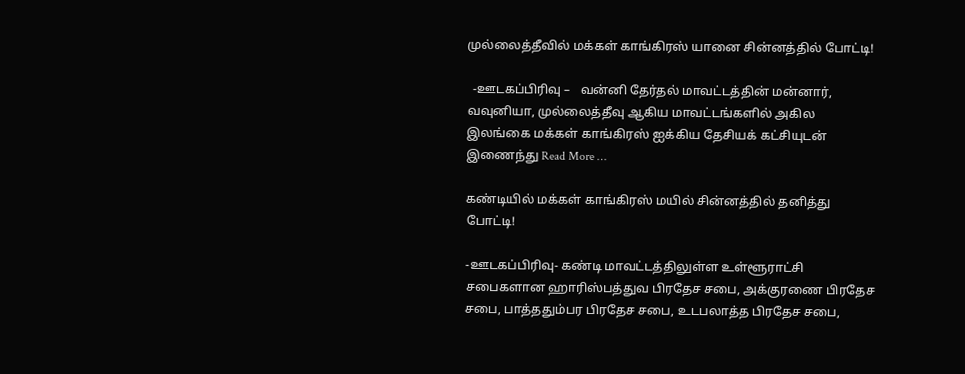முல்லைத்தீவில் மக்கள் காங்கிரஸ் யானை சின்னத்தில் போட்டி!

  -ஊடகப்பிரிவு –   வன்னி தேர்தல் மாவட்டத்தின் மன்னார், வவுனியா, முல்லைத்தீவு ஆகிய மாவட்டங்களில் அகில இலங்கை மக்கள் காங்கிரஸ் ஐக்கிய தேசியக் கட்சியுடன் இணைந்து Read More …

கண்டியில் மக்கள் காங்கிரஸ் மயில் சின்னத்தில் தனித்து போட்டி!

-ஊடகப்பிரிவு- கண்டி மாவட்டத்திலுள்ள உள்ளூராட்சி சபைகளான ஹாரிஸ்பத்துவ பிரதேச சபை, அக்குரணை பிரதேச சபை, பாத்ததும்பர பிரதேச சபை, உடபலாத்த பிரதேச சபை,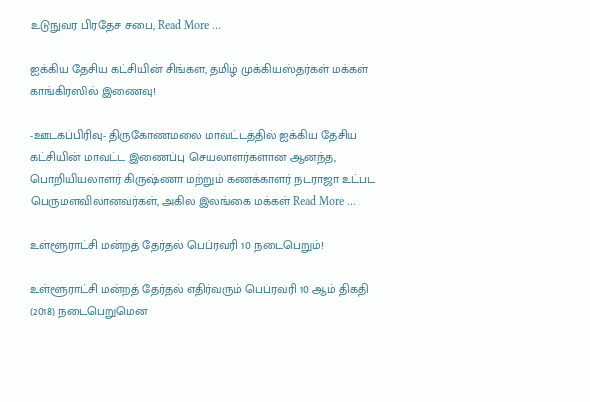உடுநுவர பிரதேச சபை, Read More …

ஐக்கிய தேசிய கட்சியின் சிங்கள, தமிழ் முக்கியஸ்தர்கள் மக்கள் காங்கிரஸில் இணைவு!

-ஊடகப்பிரிவு- திருகோணமலை மாவட்டத்தில் ஐக்கிய தேசிய கட்சியின் மாவட்ட இணைப்பு செயலாளர்களான ஆனந்த, பொறியியலாளர் கிருஷ்ணா மற்றும் கணக்காளர் நடராஜா உட்பட பெருமளவிலானவர்கள், அகில இலங்கை மக்கள் Read More …

உள்ளூராட்சி மன்றத் தேர்தல் பெப்ரவரி 10 நடைபெறும்!

உள்ளூராட்சி மன்றத் தேர்தல் எதிர்வரும் பெப்ரவரி 10 ஆம் திகதி (2018) நடைபெறுமென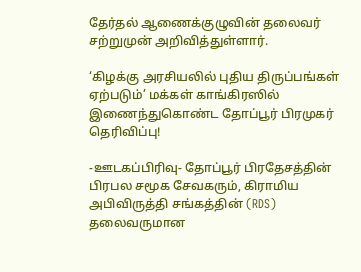தேர்தல் ஆணைக்குழுவின் தலைவர் சற்றுமுன் அறிவித்துள்ளார்.

‘கிழக்கு அரசியலில் புதிய திருப்பங்கள் ஏற்படும்’ மக்கள் காங்கிரஸில் இணைந்துகொண்ட தோப்பூர் பிரமுகர் தெரிவிப்பு!

-ஊடகப்பிரிவு- தோப்பூர் பிரதேசத்தின் பிரபல சமூக சேவகரும், கிராமிய அபிவிருத்தி சங்கத்தின் (RDS) தலைவருமான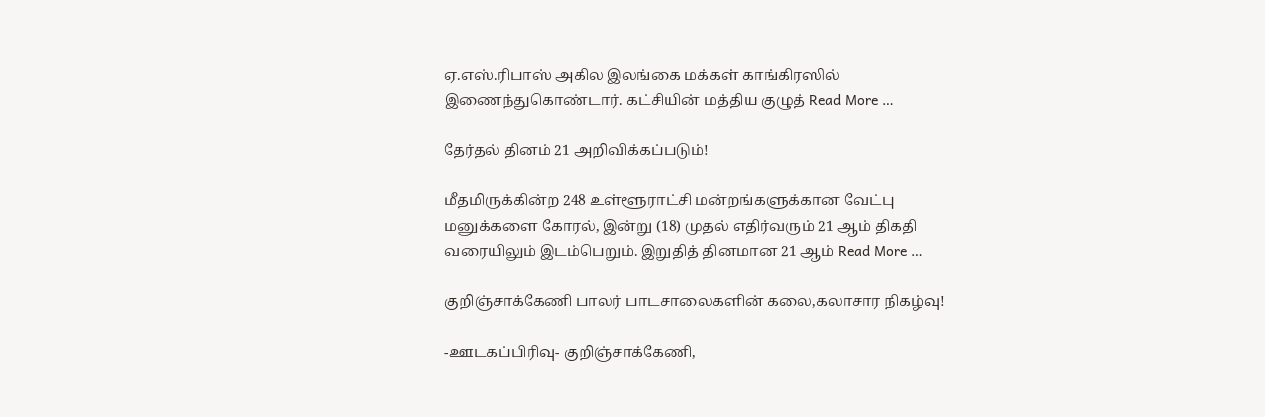ஏ.எஸ்.ரிபாஸ் அகில இலங்கை மக்கள் காங்கிரஸில் இணைந்துகொண்டார். கட்சியின் மத்திய குழுத் Read More …

தேர்தல் தினம் 21 அறிவிக்கப்படும்!

மீதமிருக்கின்ற 248 உள்ளூராட்சி மன்றங்களுக்கான வேட்பு மனுக்களை கோரல், இன்று (18) முதல் எதிர்வரும் 21 ஆம் திகதி வரையிலும் இடம்பெறும். இறுதித் தினமான 21 ஆம் Read More …

குறிஞ்சாக்கேணி பாலர் பாடசாலைகளின் கலை,கலாசார நிகழ்வு!

-ஊடகப்பிரிவு- குறிஞ்சாக்கேணி,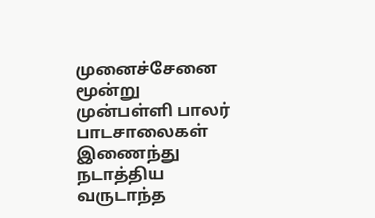முனைச்சேனை மூன்று முன்பள்ளி பாலர் பாடசாலைகள் இணைந்து நடாத்திய வருடாந்த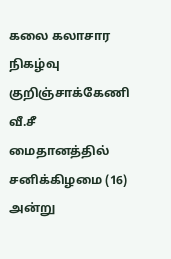கலை கலாசார நிகழ்வு குறிஞ்சாக்கேணி வீ.சீ மைதானத்தில் சனிக்கிழமை (16) அன்று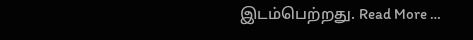இடம்பெற்றது. Read More …